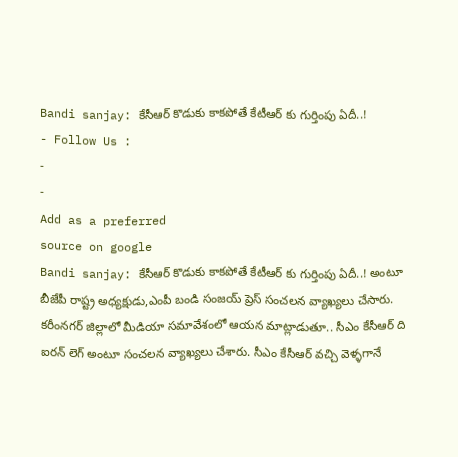Bandi sanjay: కేసీఆర్ కొడుకు కాకపోతే కేటీఆర్ కు గుర్తింపు ఏదీ..!
- Follow Us :
-
-
Add as a preferred
source on google
Bandi sanjay: కేసీఆర్ కొడుకు కాకపోతే కేటీఆర్ కు గుర్తింపు ఏదీ..! అంటూ బీజేపీ రాష్ట్ర అధ్యక్షుడు,ఎంపీ బండి సంజయ్ ప్రెస్ సంచలన వ్యాఖ్యలు చేసారు. కరీంనగర్ జిల్లాలో మీడియా సమావేశంలో ఆయన మాట్లాడుతూ.. సీఎం కేసీఆర్ ది ఐరన్ లెగ్ అంటూ సంచలన వ్యాఖ్యలు చేశారు. సీఎం కేసీఆర్ వచ్చి వెళ్ళగానే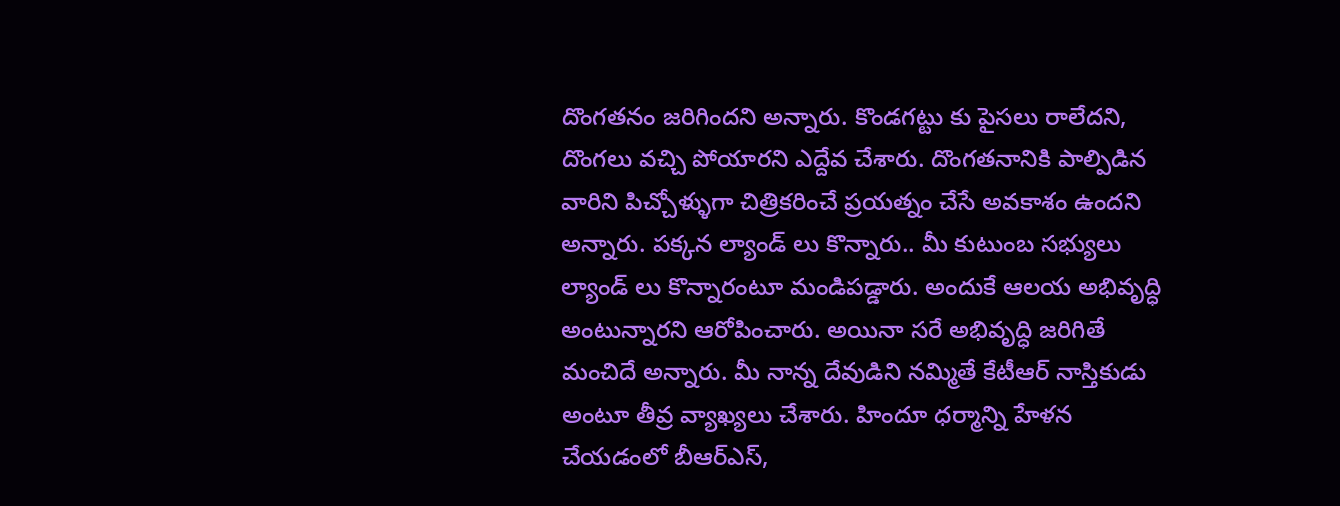దొంగతనం జరిగిందని అన్నారు. కొండగట్టు కు పైసలు రాలేదని, దొంగలు వచ్చి పోయారని ఎద్దేవ చేశారు. దొంగతనానికి పాల్పిడిన వారిని పిచ్చోళ్ళుగా చిత్రికరించే ప్రయత్నం చేసే అవకాశం ఉందని అన్నారు. పక్కన ల్యాండ్ లు కొన్నారు.. మీ కుటుంబ సభ్యులు ల్యాండ్ లు కొన్నారంటూ మండిపడ్డారు. అందుకే ఆలయ అభివృద్ధి అంటున్నారని ఆరోపించారు. అయినా సరే అభివృద్ధి జరిగితే మంచిదే అన్నారు. మీ నాన్న దేవుడిని నమ్మితే కేటీఆర్ నాస్తికుడు అంటూ తీవ్ర వ్యాఖ్యలు చేశారు. హిందూ ధర్మాన్ని హేళన చేయడంలో బీఆర్ఎస్,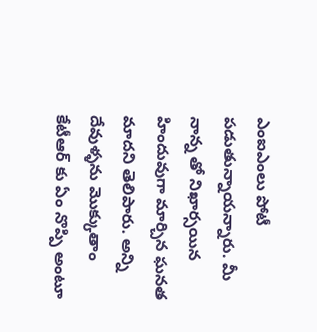ఎంఐఎంలు పోటీ పడుతున్నాయన్నారు. మీ నాన్న తో నిఖార్సయిన హిందువుగా మార్చిన ఘనత మాదని తెలిపారు. అన్ని దేవుళ్ళను మొక్కుతాం కేటీఆర్ కు ఏం నొప్పి అంటూ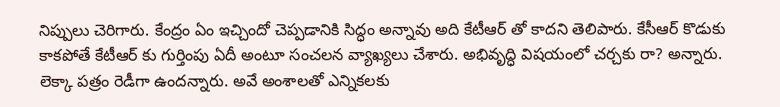నిప్పులు చెరిగారు. కేంద్రం ఏం ఇచ్చిందో చెప్పడానికి సిద్ధం అన్నావు అది కేటీఆర్ తో కాదని తెలిపారు. కేసీఆర్ కొడుకు కాకపోతే కేటీఆర్ కు గుర్తింపు ఏదీ అంటూ సంచలన వ్యాఖ్యలు చేశారు. అభివృద్ధి విషయంలో చర్చకు రా? అన్నారు. లెక్కా పత్రం రెడీగా ఉందన్నారు. అవే అంశాలతో ఎన్నికలకు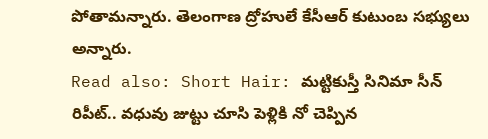పోతామన్నారు. తెలంగాణ ద్రోహులే కేసీఆర్ కుటుంబ సభ్యులు అన్నారు.
Read also: Short Hair: మట్టికుస్తీ సినిమా సీన్ రిపీట్.. వధువు జుట్టు చూసి పెళ్లికి నో చెప్పిన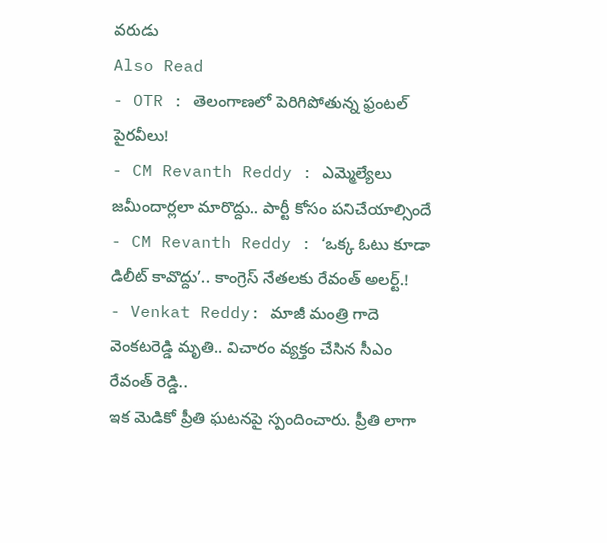వరుడు
Also Read
- OTR : తెలంగాణలో పెరిగిపోతున్న ఫ్రంటల్ పైరవీలు!
- CM Revanth Reddy : ఎమ్మెల్యేలు జమీందార్లలా మారొద్దు.. పార్టీ కోసం పనిచేయాల్సిందే
- CM Revanth Reddy : ‘ఒక్క ఓటు కూడా డిలీట్ కావొద్దు’.. కాంగ్రెస్ నేతలకు రేవంత్ అలర్ట్.!
- Venkat Reddy: మాజీ మంత్రి గాదె వెంకటరెడ్డి మృతి.. విచారం వ్యక్తం చేసిన సీఎం రేవంత్ రెడ్డి..
ఇక మెడికో ప్రీతి ఘటనపై స్పందించారు. ప్రీతి లాగా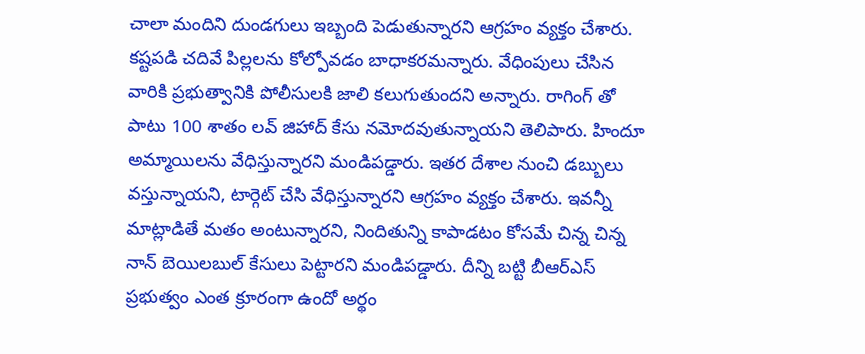చాలా మందిని దుండగులు ఇబ్బంది పెడుతున్నారని ఆగ్రహం వ్యక్తం చేశారు. కష్టపడి చదివే పిల్లలను కోల్పోవడం బాధాకరమన్నారు. వేధింపులు చేసిన వారికి ప్రభుత్వానికి పోలీసులకి జాలి కలుగుతుందని అన్నారు. రాగింగ్ తో పాటు 100 శాతం లవ్ జిహాద్ కేసు నమోదవుతున్నాయని తెలిపారు. హిందూ అమ్మాయిలను వేధిస్తున్నారని మండిపడ్డారు. ఇతర దేశాల నుంచి డబ్బులు వస్తున్నాయని, టార్గెట్ చేసి వేధిస్తున్నారని ఆగ్రహం వ్యక్తం చేశారు. ఇవన్నీ మాట్లాడితే మతం అంటున్నారని, నిందితున్ని కాపాడటం కోసమే చిన్న చిన్న నాన్ బెయిలబుల్ కేసులు పెట్టారని మండిపడ్డారు. దీన్ని బట్టి బీఆర్ఎస్ ప్రభుత్వం ఎంత క్రూరంగా ఉందో అర్థం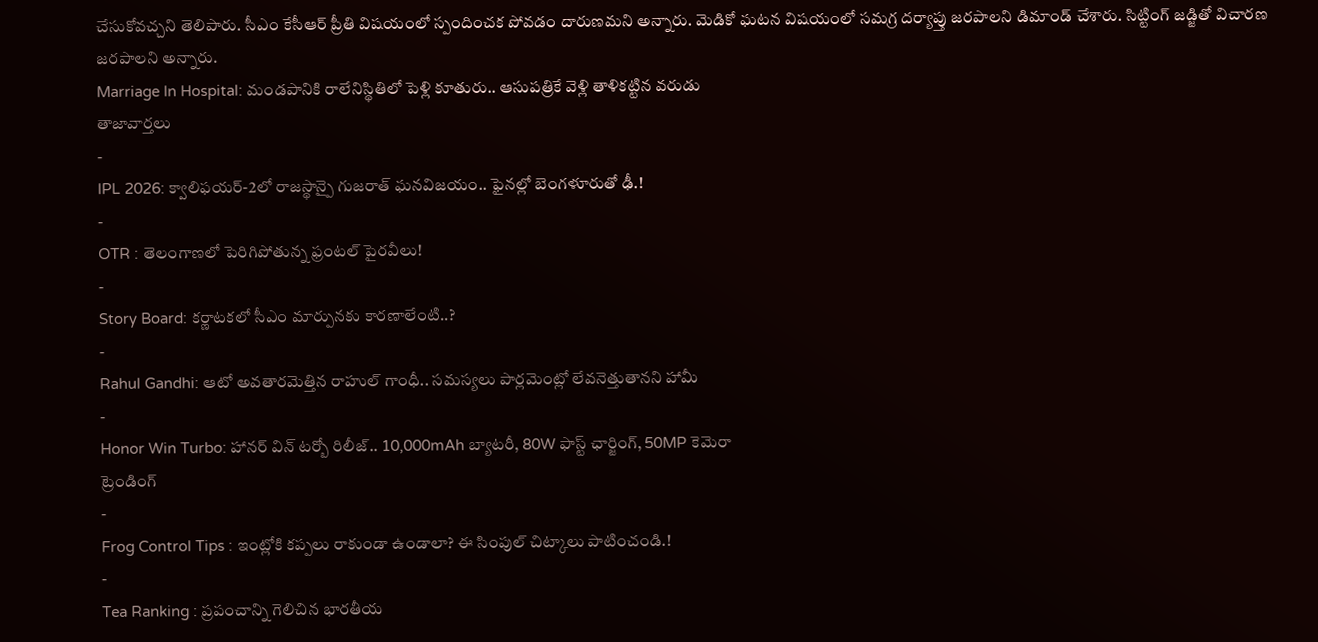చేసుకోవచ్చని తెలిపారు. సీఎం కేసీఆర్ ప్రీతి విషయంలో స్పందించక పోవడం దారుణమని అన్నారు. మెడికో ఘటన విషయంలో సమగ్ర దర్యాప్తు జరపాలని డిమాండ్ చేశారు. సిట్టింగ్ జడ్జితో విచారణ జరపాలని అన్నారు.
Marriage In Hospital: మండపానికి రాలేనిస్థితిలో పెళ్లి కూతురు.. ఆసుపత్రికే వెళ్లి తాళికట్టిన వరుడు
తాజావార్తలు
-
IPL 2026: క్వాలిఫయర్-2లో రాజస్థాన్పై గుజరాత్ ఘనవిజయం.. ఫైనల్లో బెంగళూరుతో ఢీ.!
-
OTR : తెలంగాణలో పెరిగిపోతున్న ఫ్రంటల్ పైరవీలు!
-
Story Board: కర్ణాటకలో సీఎం మార్పునకు కారణాలేంటి..?
-
Rahul Gandhi: ఆటో అవతారమెత్తిన రాహుల్ గాంధీ.. సమస్యలు పార్లమెంట్లో లేవనెత్తుతానని హామీ
-
Honor Win Turbo: హానర్ విన్ టర్బో రిలీజ్.. 10,000mAh బ్యాటరీ, 80W ఫాస్ట్ ఛార్జింగ్, 50MP కెమెరా
ట్రెండింగ్
-
Frog Control Tips : ఇంట్లోకి కప్పలు రాకుండా ఉండాలా? ఈ సింపుల్ చిట్కాలు పాటించండి.!
-
Tea Ranking : ప్రపంచాన్ని గెలిచిన భారతీయ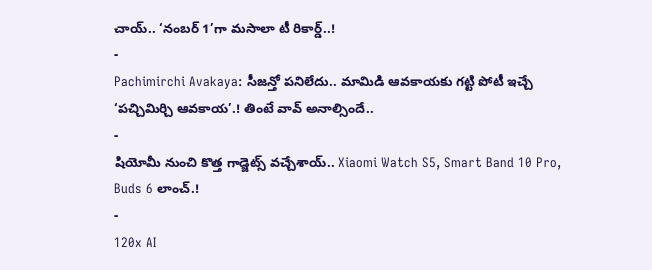చాయ్.. ‘నంబర్ 1’గా మసాలా టీ రికార్డ్..!
-
Pachimirchi Avakaya: సీజన్తో పనిలేదు.. మామిడి ఆవకాయకు గట్టి పోటీ ఇచ్చే ‘పచ్చిమిర్చి ఆవకాయ’.! తింటే వావ్ అనాల్సిందే..
-
షియోమీ నుంచి కొత్త గాడ్జెట్స్ వచ్చేశాయ్.. Xiaomi Watch S5, Smart Band 10 Pro, Buds 6 లాంచ్.!
-
120x AI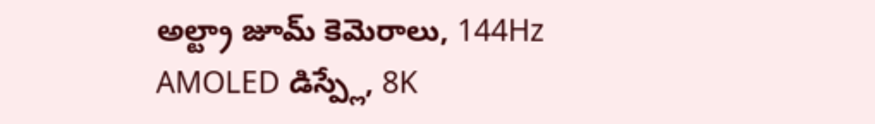అల్ట్రా జూమ్ కెమెరాలు, 144Hz AMOLED డిస్ప్లే, 8K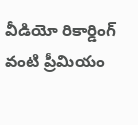వీడియో రికార్డింగ్ వంటి ప్రీమియం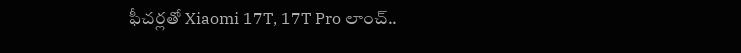ఫీచర్లతో Xiaomi 17T, 17T Pro లాంచ్..